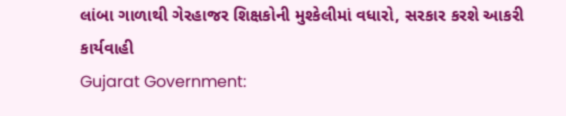લાંબા ગાળાથી ગેરહાજર શિક્ષકોની મુશ્કેલીમાં વધારો, સરકાર કરશે આકરી કાર્યવાહી
Gujarat Government: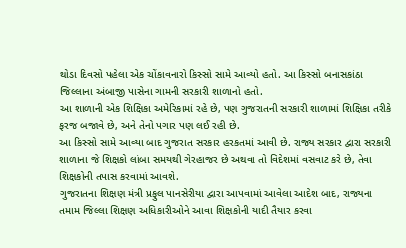થોડા દિવસો પહેલા એક ચોંકાવનારો કિસ્સો સામે આવ્યો હતો. આ કિસ્સો બનાસકાંઠા જિલ્લાના અંબાજી પાસેના ગામની સરકારી શાળાનો હતો.
આ શાળાની એક શિક્ષિકા અમેરિકામાં રહે છે, પણ ગુજરાતની સરકારી શાળામાં શિક્ષિકા તરીકે ફરજ બજાવે છે, અને તેનો પગાર પણ લઈ રહી છે.
આ કિસ્સો સામે આવ્યા બાદ ગુજરાત સરકાર હરકતમાં આવી છે. રાજ્ય સરકાર દ્વારા સરકારી શાળાના જે શિક્ષકો લાંબા સમયથી ગેરહાજર છે અથવા તો વિદેશમાં વસવાટ કરે છે, તેવા શિક્ષકોની તપાસ કરવામાં આવશે.
ગુજરાતના શિક્ષણ મંત્રી પ્રફુલ પાનસેરીયા દ્વારા આપવામાં આવેલા આદેશ બાદ, રાજ્યના તમામ જિલ્લા શિક્ષણ અધિકારીઓને આવા શિક્ષકોની યાદી તૈયાર કરવા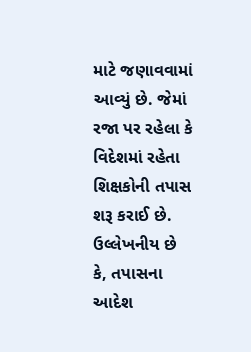માટે જણાવવામાં આવ્યું છે. જેમાં રજા પર રહેલા કે વિદેશમાં રહેતા શિક્ષકોની તપાસ શરૂ કરાઈ છે.
ઉલ્લેખનીય છે કે, તપાસના આદેશ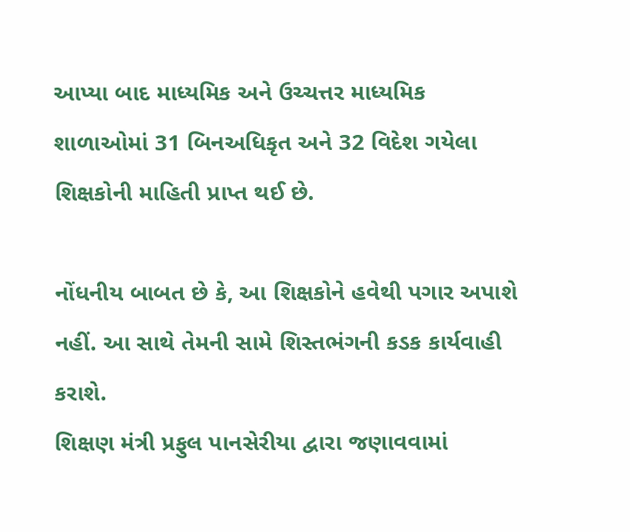આપ્યા બાદ માધ્યમિક અને ઉચ્ચત્તર માધ્યમિક શાળાઓમાં 31 બિનઅધિકૃત અને 32 વિદેશ ગયેલા શિક્ષકોની માહિતી પ્રાપ્ત થઈ છે.

નોંધનીય બાબત છે કે, આ શિક્ષકોને હવેથી પગાર અપાશે નહીં. આ સાથે તેમની સામે શિસ્તભંગની કડક કાર્યવાહી કરાશે.
શિક્ષણ મંત્રી પ્રફુલ પાનસેરીયા દ્વારા જણાવવામાં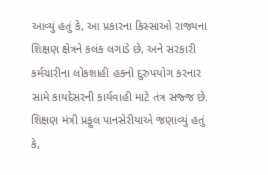આવ્યું હતું કે, આ પ્રકારના કિસ્સાઓ રાજ્યના શિક્ષણ ક્ષેત્રને કલંક લગાડે છે, અને સરકારી કર્મચારીના લોકશાહી હકનો દુરુપયોગ કરનાર સામે કાયદેસરની કાર્યવાહી માટે તંત્ર સજ્જ છે.
શિક્ષણ મંત્રી પ્રફુલ પાનસેરીયાએ જણાવ્યું હતું કે,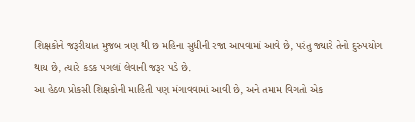શિક્ષકોને જરૂરીયાત મુજબ ત્રણ થી છ મહિના સુધીની રજા આપવામાં આવે છે, પરંતુ જ્યારે તેનો દુરુપયોગ થાય છે, ત્યારે કડક પગલાં લેવાની જરૂર પડે છે.
આ હેઠળ પ્રોકસી શિક્ષકોની માહિતી પણ મંગાવવામાં આવી છે, અને તમામ વિગતો એક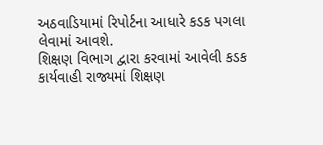અઠવાડિયામાં રિપોર્ટના આધારે કડક પગલા લેવામાં આવશે.
શિક્ષણ વિભાગ દ્વારા કરવામાં આવેલી કડક કાર્યવાહી રાજ્યમાં શિક્ષણ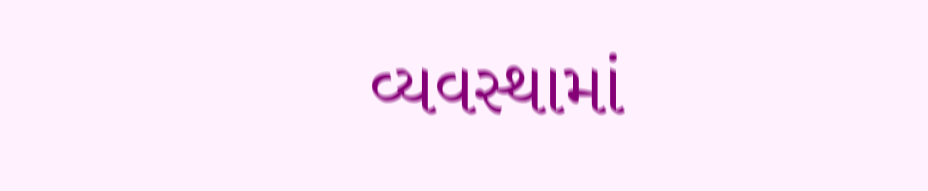વ્યવસ્થામાં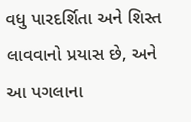વધુ પારદર્શિતા અને શિસ્ત લાવવાનો પ્રયાસ છે, અને આ પગલાના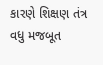કારણે શિક્ષણ તંત્ર વધુ મજબૂત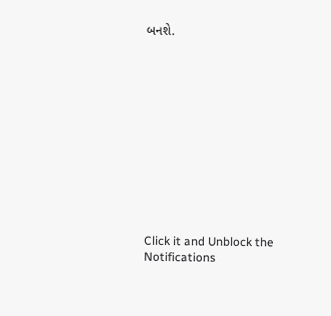બનશે.












Click it and Unblock the Notifications